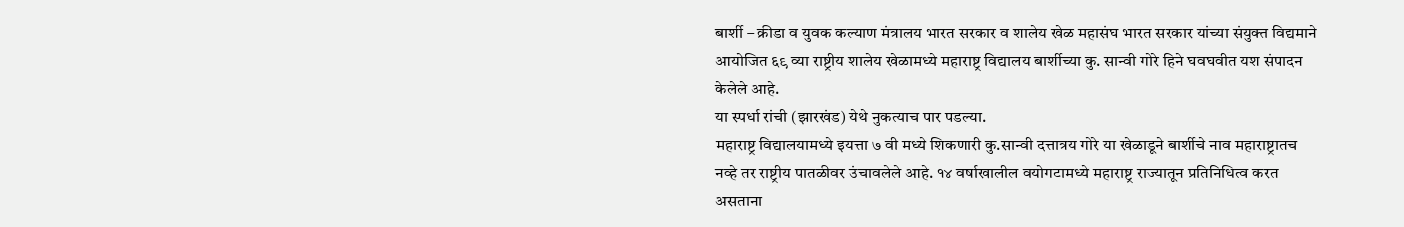बार्शी – क्रीडा व युवक कल्याण मंत्रालय भारत सरकार व शालेय खेळ महासंघ भारत सरकार यांच्या संयुक्त विद्यमाने आयोजित ६९ व्या राष्ट्रीय शालेय खेळामध्ये महाराष्ट्र विद्यालय बार्शीच्या कु. सान्वी गोरे हिने घवघवीत यश संपादन केलेले आहे.
या स्पर्धा रांची (झारखंड) येथे नुकत्याच पार पडल्या.
महाराष्ट्र विद्यालयामध्ये इयत्ता ७ वी मध्ये शिकणारी कु.सान्वी दत्तात्रय गोरे या खेळाडूने बार्शीचे नाव महाराष्ट्रातच नव्हे तर राष्ट्रीय पातळीवर उंचावलेले आहे. १४ वर्षाखालील वयोगटामध्ये महाराष्ट्र राज्यातून प्रतिनिधित्व करत असताना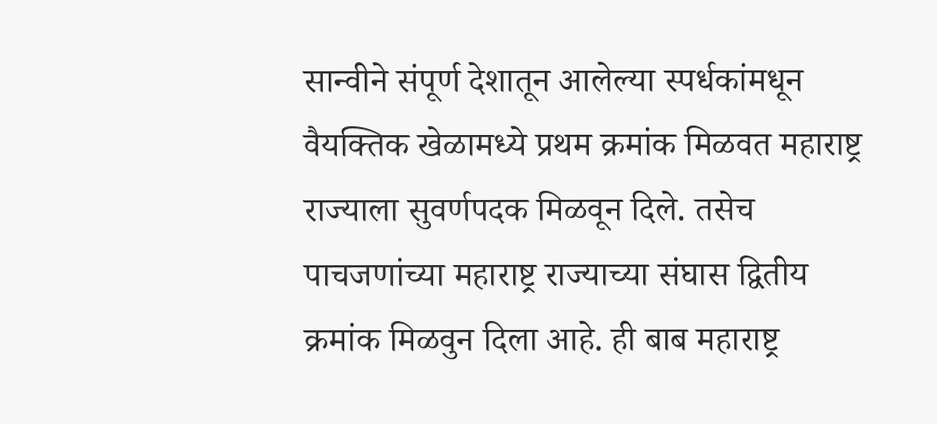सान्वीने संपूर्ण देशातून आलेल्या स्पर्धकांमधून वैयक्तिक खेळामध्ये प्रथम क्रमांक मिळवत महाराष्ट्र राज्याला सुवर्णपदक मिळवून दिले. तसेच पाचजणांच्या महाराष्ट्र राज्याच्या संघास द्वितीय क्रमांक मिळवुन दिला आहे. ही बाब महाराष्ट्र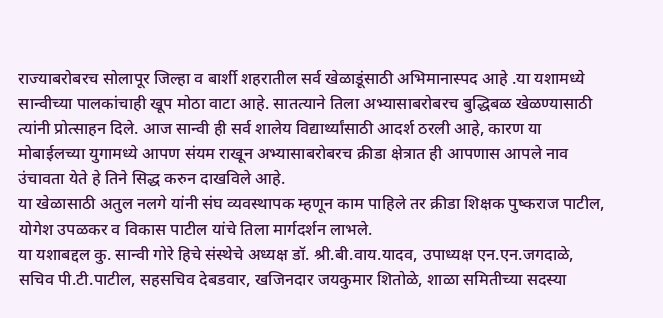राज्याबरोबरच सोलापूर जिल्हा व बार्शी शहरातील सर्व खेळाडूंसाठी अभिमानास्पद आहे .या यशामध्ये सान्वीच्या पालकांचाही खूप मोठा वाटा आहे. सातत्याने तिला अभ्यासाबरोबरच बुद्धिबळ खेळण्यासाठी त्यांनी प्रोत्साहन दिले. आज सान्वी ही सर्व शालेय विद्यार्थ्यांसाठी आदर्श ठरली आहे, कारण या मोबाईलच्या युगामध्ये आपण संयम राखून अभ्यासाबरोबरच क्रीडा क्षेत्रात ही आपणास आपले नाव उंचावता येते हे तिने सिद्ध करुन दाखविले आहे.
या खेळासाठी अतुल नलगे यांनी संघ व्यवस्थापक म्हणून काम पाहिले तर क्रीडा शिक्षक पुष्कराज पाटील, योगेश उपळकर व विकास पाटील यांचे तिला मार्गदर्शन लाभले.
या यशाबद्दल कु. सान्वी गोरे हिचे संस्थेचे अध्यक्ष डॉ. श्री.बी.वाय.यादव, उपाध्यक्ष एन.एन.जगदाळे, सचिव पी.टी.पाटील, सहसचिव देबडवार, खजिनदार जयकुमार शितोळे, शाळा समितीच्या सदस्या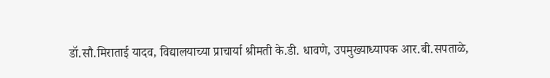डॉ.सौ.मिराताई यादव, विद्यालयाच्या प्राचार्या श्रीमती के.डी. धावणे, उपमुख्याध्यापक आर.बी.सपताळे,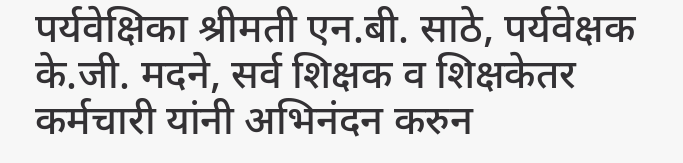पर्यवेक्षिका श्रीमती एन.बी. साठे, पर्यवेक्षक के.जी. मदने, सर्व शिक्षक व शिक्षकेतर कर्मचारी यांनी अभिनंदन करुन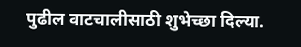पुढील वाटचालीसाठी शुभेच्छा दिल्या.